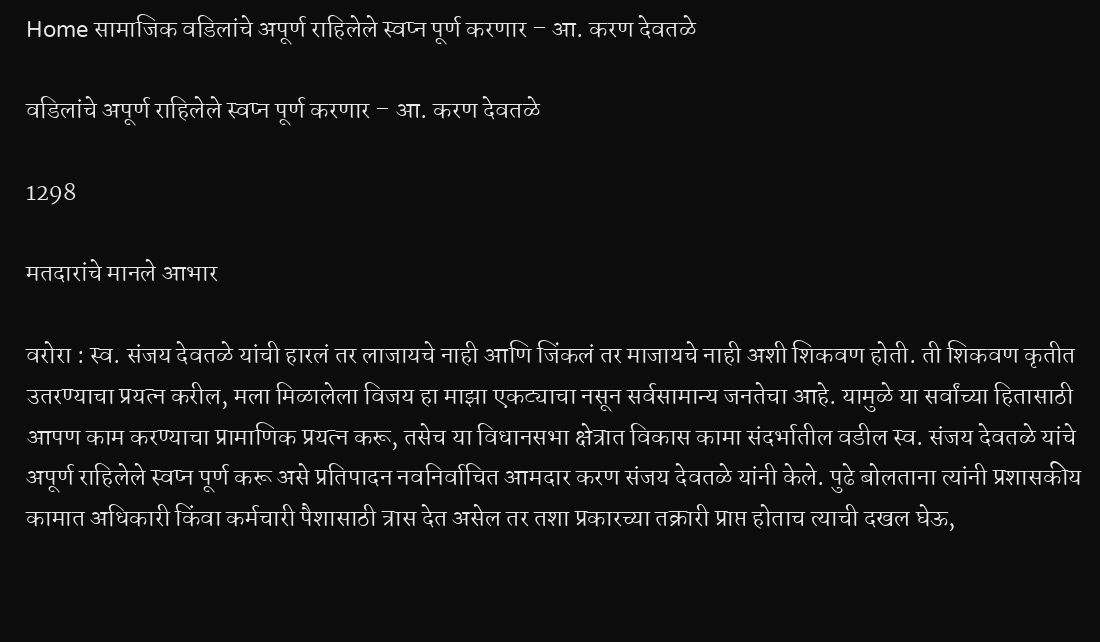Home सामाजिक वडिलांचे अपूर्ण राहिलेले स्वप्न पूर्ण करणार – आ. करण देवतळे

वडिलांचे अपूर्ण राहिलेले स्वप्न पूर्ण करणार – आ. करण देवतळे

1298

मतदारांचे मानले आभार

वरोरा : स्व. संजय देवतळे यांची हारलं तर लाजायचे नाही आणि जिंकलं तर माजायचे नाही अशी शिकवण होती. ती शिकवण कृतीत उतरण्याचा प्रयत्न करील, मला मिळालेला विजय हा माझा एकट्याचा नसून सर्वसामान्य जनतेचा आहे. यामुळे या सर्वांच्या हितासाठी आपण काम करण्याचा प्रामाणिक प्रयत्न करू, तसेच या विधानसभा क्षेत्रात विकास कामा संदर्भातील वडील स्व. संजय देवतळे यांचे अपूर्ण राहिलेले स्वप्न पूर्ण करू असे प्रतिपादन नवनिर्वाचित आमदार करण संजय देवतळे यांनी केले. पुढे बोलताना त्यांनी प्रशासकीय कामात अधिकारी किंवा कर्मचारी पैशासाठी त्रास देत असेल तर तशा प्रकारच्या तक्रारी प्राप्त होताच त्याची दखल घेऊ,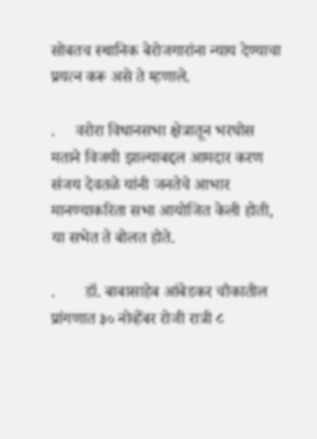सोबतच स्थानिक बेरोजगारांना न्याय देण्याचा प्रयत्न करू असे ते म्हणाले.

.     वरोरा विधानसभा क्षेत्रातून भरघोस मताने विजयी झाल्याबद्दल आमदार करण संजय देवतळे यांनी जनतेचे आभार मानण्याकरिता सभा आयोजित केली होती, या सभेत ते बोलत होते.

.       डॉ. बाबासाहेब आंबेडकर चौकातील प्रांगणात ३० नोव्हेंबर रोजी रात्री ८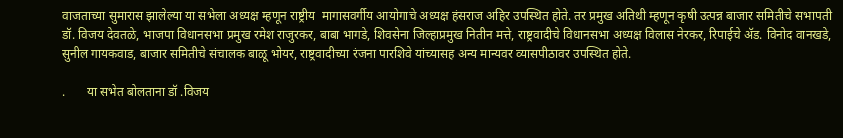वाजताच्या सुमारास झालेल्या या सभेला अध्यक्ष म्हणून राष्ट्रीय  मागासवर्गीय आयोगाचे अध्यक्ष हंसराज अहिर उपस्थित होते. तर प्रमुख अतिथी म्हणून कृषी उत्पन्न बाजार समितीचे सभापती डॉ. विजय देवतळे, भाजपा विधानसभा प्रमुख रमेश राजुरकर, बाबा भागडे, शिवसेना जिल्हाप्रमुख नितीन मत्ते, राष्ट्रवादीचे विधानसभा अध्यक्ष विलास नेरकर, रिपाईचे ॲड. विनोद वानखडे, सुनील गायकवाड, बाजार समितीचे संचालक बाळू भोयर, राष्ट्रवादीच्या रंजना पारशिवे यांच्यासह अन्य मान्यवर व्यासपीठावर उपस्थित होते.

.       या सभेत बोलताना डॉ .विजय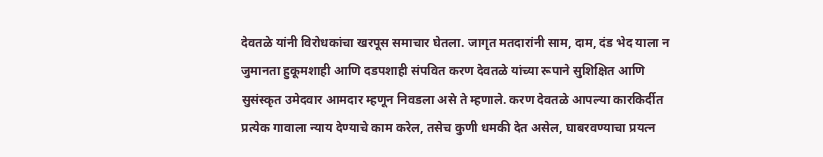देवतळे यांनी विरोधकांचा खरपूस समाचार घेतला. जागृत मतदारांनी साम, दाम, दंड भेद याला न जुमानता हुकूमशाही आणि दडपशाही संपवित करण देवतळे यांच्या रूपाने सुशिक्षित आणि सुसंस्कृत उमेदवार आमदार म्हणून निवडला असे ते म्हणाले. करण देवतळे आपल्या कारकिर्दीत प्रत्येक गावाला न्याय देण्याचे काम करेल, तसेच कुणी धमकी देत असेल, घाबरवण्याचा प्रयत्न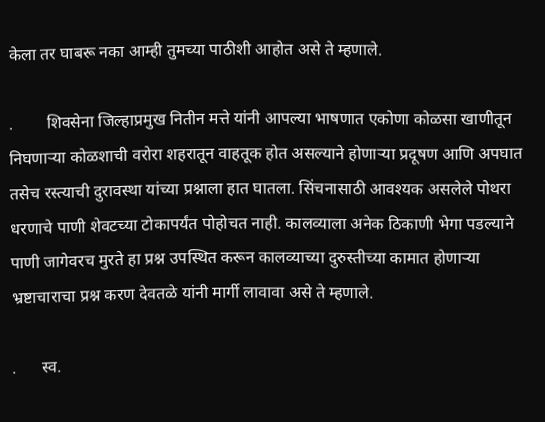केला तर घाबरू नका आम्ही तुमच्या पाठीशी आहोत असे ते म्हणाले.

.        शिवसेना जिल्हाप्रमुख नितीन मत्ते यांनी आपल्या भाषणात एकोणा कोळसा खाणीतून निघणाऱ्या कोळशाची वरोरा शहरातून वाहतूक होत असल्याने होणाऱ्या प्रदूषण आणि अपघात तसेच रस्त्याची दुरावस्था यांच्या प्रश्नाला हात घातला. सिंचनासाठी आवश्यक असलेले पोथरा धरणाचे पाणी शेवटच्या टोकापर्यंत पोहोचत नाही. कालव्याला अनेक ठिकाणी भेगा पडल्याने पाणी जागेवरच मुरते हा प्रश्न उपस्थित करून कालव्याच्या दुरुस्तीच्या कामात होणाऱ्या भ्रष्टाचाराचा प्रश्न करण देवतळे यांनी मार्गी लावावा असे ते म्हणाले.

.      स्व.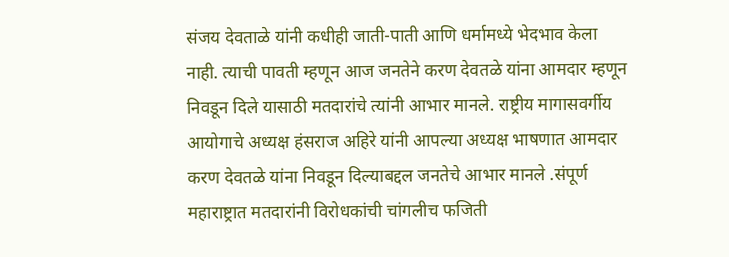संजय देवताळे यांनी कधीही जाती-पाती आणि धर्मामध्ये भेदभाव केला नाही. त्याची पावती म्हणून आज जनतेने करण देवतळे यांना आमदार म्हणून निवडून दिले यासाठी मतदारांचे त्यांनी आभार मानले. राष्ट्रीय मागासवर्गीय आयोगाचे अध्यक्ष हंसराज अहिरे यांनी आपल्या अध्यक्ष भाषणात आमदार करण देवतळे यांना निवडून दिल्याबद्दल जनतेचे आभार मानले .संपूर्ण महाराष्ट्रात मतदारांनी विरोधकांची चांगलीच फजिती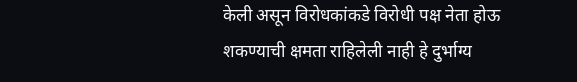केली असून विरोधकांकडे विरोधी पक्ष नेता होऊ शकण्याची क्षमता राहिलेली नाही हे दुर्भाग्य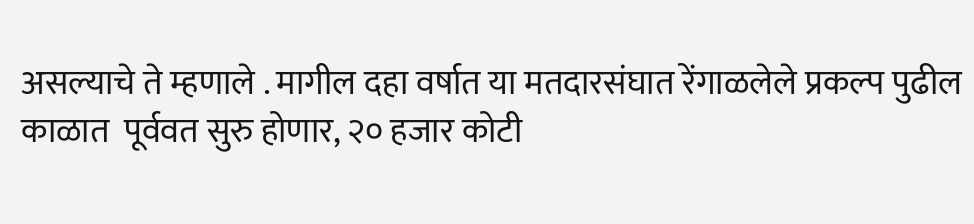असल्याचे ते म्हणाले . मागील दहा वर्षात या मतदारसंघात रेंगाळलेले प्रकल्प ‌पुढील काळात  पूर्ववत सुरु होणार, २० हजार कोटी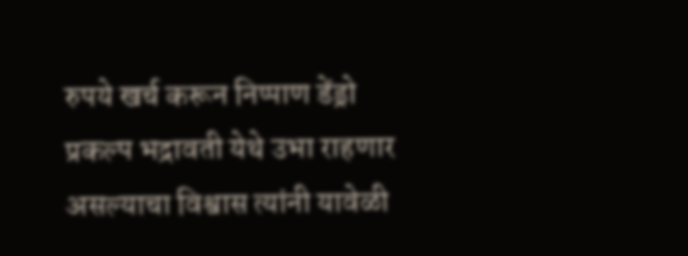रुपये खर्च करून निप्पाण डेंड्रो  प्रकल्प भद्रावती येथे उभा राहणार असल्याचा विश्वास त्यांनी यावेळी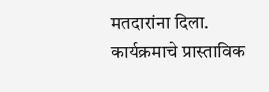मतदारांना दिला. कार्यक्रमाचे प्रास्ताविक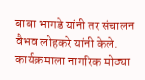बाबा भागडे यांनी तर संचालन वैभव लोहकरे यांनी केले. कार्यक्रमाला नागरिक मोठ्या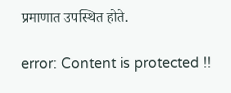प्रमाणात उपस्थित होते.

error: Content is protected !!